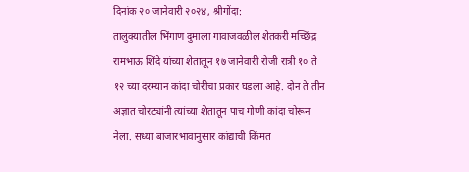दिनांक २० जानेवारी २०२४, श्रीगोंदा:
तालुक्यातील भिंगाण दुमाला गावाजवळील शेतकरी मच्छिंद्र रामभाऊ शिंदे यांच्या शेतातून १७ जानेवारी रोजी रात्री १० ते १२ च्या दरम्यान कांदा चोरीचा प्रकार घडला आहे. दोन ते तीन अज्ञात चोरट्यांनी त्यांच्या शेतातून पाच गोणी कांदा चोरून नेला. सध्या बाजारभावानुसार कांद्याची किंमत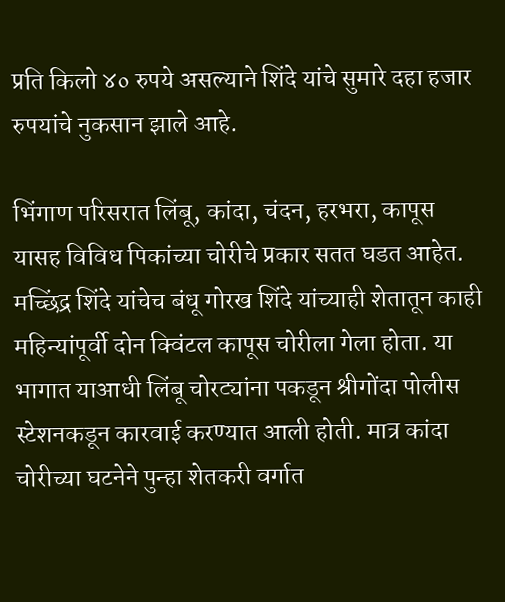प्रति किलो ४० रुपये असल्याने शिंदे यांचे सुमारे दहा हजार रुपयांचे नुकसान झाले आहे.

भिंगाण परिसरात लिंबू, कांदा, चंदन, हरभरा, कापूस यासह विविध पिकांच्या चोरीचे प्रकार सतत घडत आहेत. मच्छिंद्र शिंदे यांचेच बंधू गोरख शिंदे यांच्याही शेतातून काही महिन्यांपूर्वी दोन क्विंटल कापूस चोरीला गेला होता. या भागात याआधी लिंबू चोरट्यांना पकडून श्रीगोंदा पोलीस स्टेशनकडून कारवाई करण्यात आली होती. मात्र कांदा चोरीच्या घटनेने पुन्हा शेतकरी वर्गात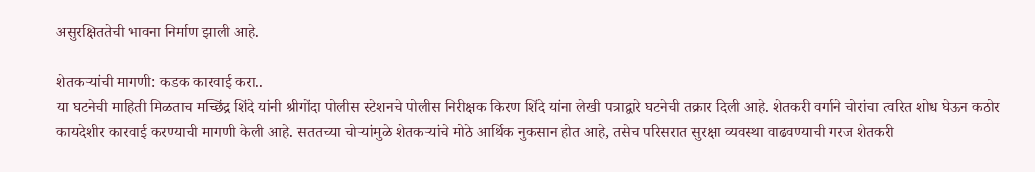असुरक्षिततेची भावना निर्माण झाली आहे.

शेतकऱ्यांची मागणी: कडक कारवाई करा..
या घटनेची माहिती मिळताच मच्छिंद्र शिंदे यांनी श्रीगोंदा पोलीस स्टेशनचे पोलीस निरीक्षक किरण शिंदे यांना लेखी पत्राद्वारे घटनेची तक्रार दिली आहे. शेतकरी वर्गाने चोरांचा त्वरित शोध घेऊन कठोर कायदेशीर कारवाई करण्याची मागणी केली आहे. सततच्या चोऱ्यांमुळे शेतकऱ्यांचे मोठे आर्थिक नुकसान होत आहे, तसेच परिसरात सुरक्षा व्यवस्था वाढवण्याची गरज शेतकरी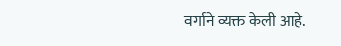वर्गाने व्यक्त केली आहे.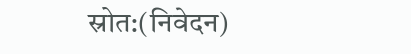स्रोत:(निवेदन)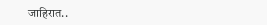जाहिरात..